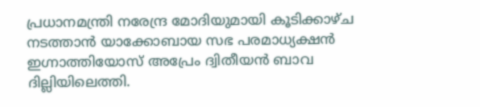പ്രധാനമന്ത്രി നരേന്ദ്ര മോദിയുമായി കൂടിക്കാഴ്ച നടത്താൻ യാക്കോബായ സഭ പരമാധ്യക്ഷൻ ഇഗ്നാത്തിയോസ് അപ്രേം ദ്വിതീയൻ ബാവ ദില്ലിയിലെത്തി.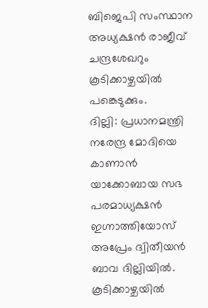ബിജെപി സംസ്ഥാന അധ്യക്ഷൻ രാജീവ് ചന്ദ്രശേഖറും കൂടിക്കാഴ്ചയിൽ പങ്കെടുക്കും.
ദില്ലി: പ്രധാനമന്ത്രി നരേന്ദ്ര മോദിയെ കാണാൻ യാക്കോബായ സഭ പരമാധ്യക്ഷൻ ഇഗ്നാത്തിയോസ് അപ്രേം ദ്വിതീയൻ ബാവ ദില്ലിയിൽ. കൂടിക്കാഴ്ചയിൽ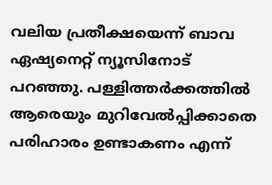വലിയ പ്രതീക്ഷയെന്ന് ബാവ ഏഷ്യനെറ്റ് ന്യൂസിനോട് പറഞ്ഞു. പള്ളിത്തർക്കത്തിൽ ആരെയും മുറിവേൽപ്പിക്കാതെ പരിഹാരം ഉണ്ടാകണം എന്ന്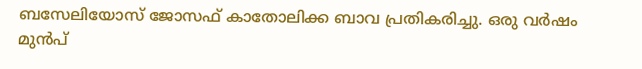ബസേലിയോസ് ജോസഫ് കാതോലിക്ക ബാവ പ്രതികരിച്ചു. ഒരു വർഷം മുൻപ്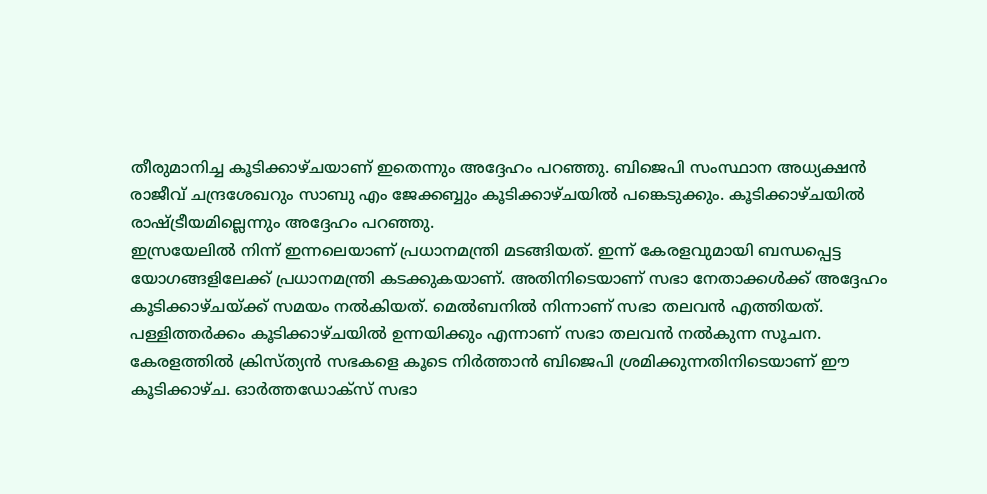തീരുമാനിച്ച കൂടിക്കാഴ്ചയാണ് ഇതെന്നും അദ്ദേഹം പറഞ്ഞു. ബിജെപി സംസ്ഥാന അധ്യക്ഷൻ രാജീവ് ചന്ദ്രശേഖറും സാബു എം ജേക്കബ്ബും കൂടിക്കാഴ്ചയിൽ പങ്കെടുക്കും. കൂടിക്കാഴ്ചയിൽ രാഷ്ട്രീയമില്ലെന്നും അദ്ദേഹം പറഞ്ഞു.
ഇസ്രയേലിൽ നിന്ന് ഇന്നലെയാണ് പ്രധാനമന്ത്രി മടങ്ങിയത്. ഇന്ന് കേരളവുമായി ബന്ധപ്പെട്ട യോഗങ്ങളിലേക്ക് പ്രധാനമന്ത്രി കടക്കുകയാണ്. അതിനിടെയാണ് സഭാ നേതാക്കൾക്ക് അദ്ദേഹം കൂടിക്കാഴ്ചയ്ക്ക് സമയം നൽകിയത്. മെൽബനിൽ നിന്നാണ് സഭാ തലവൻ എത്തിയത്. പള്ളിത്തർക്കം കൂടിക്കാഴ്ചയിൽ ഉന്നയിക്കും എന്നാണ് സഭാ തലവൻ നൽകുന്ന സൂചന. കേരളത്തിൽ ക്രിസ്ത്യൻ സഭകളെ കൂടെ നിർത്താൻ ബിജെപി ശ്രമിക്കുന്നതിനിടെയാണ് ഈ കൂടിക്കാഴ്ച. ഓർത്തഡോക്സ് സഭാ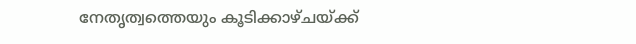നേതൃത്വത്തെയും കൂടിക്കാഴ്ചയ്ക്ക്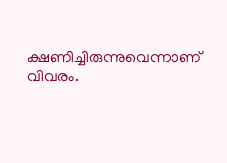ക്ഷണിച്ചിരുന്നുവെന്നാണ് വിവരം.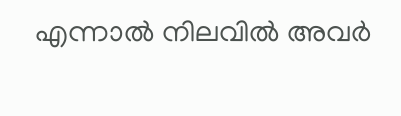എന്നാൽ നിലവിൽ അവർ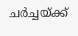ചർച്ചയ്ക്ക്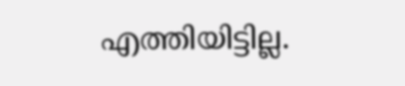എത്തിയിട്ടില്ല.